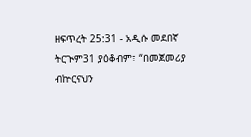ዘፍጥረት 25:31 - አዲሱ መደበኛ ትርጒም31 ያዕቆብም፣ “በመጀመሪያ ብኵርናህን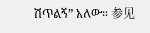ሽጥልኝ” አለው። 参见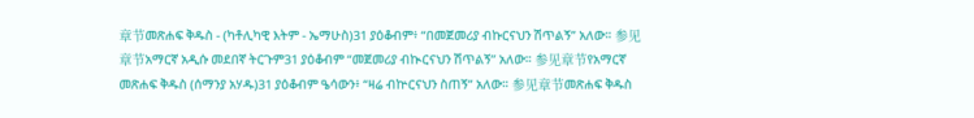章节መጽሐፍ ቅዱስ - (ካቶሊካዊ እትም - ኤማሁስ)31 ያዕቆብም፥ “በመጀመሪያ ብኩርናህን ሽጥልኝ” አለው። 参见章节አማርኛ አዲሱ መደበኛ ትርጉም31 ያዕቆብም “መጀመሪያ ብኲርናህን ሽጥልኝ” አለው። 参见章节የአማርኛ መጽሐፍ ቅዱስ (ሰማንያ አሃዱ)31 ያዕቆብም ዔሳውን፥ “ዛሬ ብኵርናህን ስጠኝ” አለው። 参见章节መጽሐፍ ቅዱስ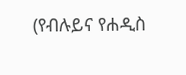(የብሉይና የሐዲስ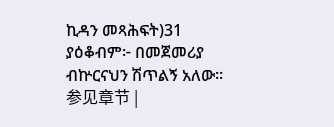ኪዳን መጻሕፍት)31 ያዕቆብም፦ በመጀመሪያ ብኵርናህን ሽጥልኝ አለው። 参见章节 |